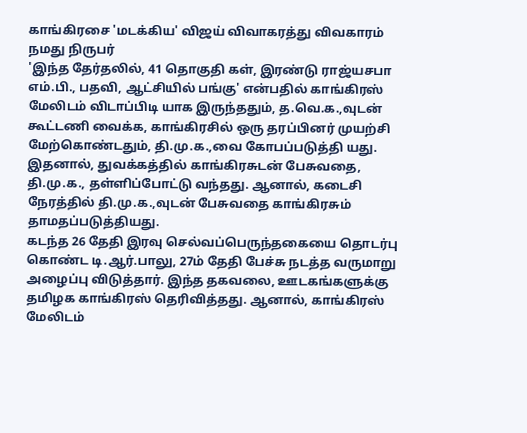காங்கிரசை 'மடக்கிய' விஜய் விவாகரத்து விவகாரம்
நமது நிருபர்
'இந்த தேர்தலில், 41 தொகுதி கள், இரண்டு ராஜ்யசபா எம்.பி., பதவி, ஆட்சியில் பங்கு' என்பதில் காங்கிரஸ் மேலிடம் விடாப்பிடி யாக இருந்ததும், த.வெ.க.,வுடன் கூட்டணி வைக்க, காங்கிரசில் ஒரு தரப்பினர் முயற்சி மேற்கொண்டதும், தி.மு.க.,வை கோபப்படுத்தி யது. இதனால், துவக்கத்தில் காங்கிரசுடன் பேசுவதை, தி.மு.க., தள்ளிப்போட்டு வந்தது. ஆனால், கடைசி நேரத்தில் தி.மு.க.,வுடன் பேசுவதை காங்கிரசும் தாமதப்படுத்தியது.
கடந்த 26 தேதி இரவு செல்வப்பெருந்தகையை தொடர்பு கொண்ட டி.ஆர்.பாலு, 27ம் தேதி பேச்சு நடத்த வருமாறு அழைப்பு விடுத்தார். இந்த தகவலை, ஊடகங்களுக்கு தமிழக காங்கிரஸ் தெரிவித்தது. ஆனால், காங்கிரஸ் மேலிடம்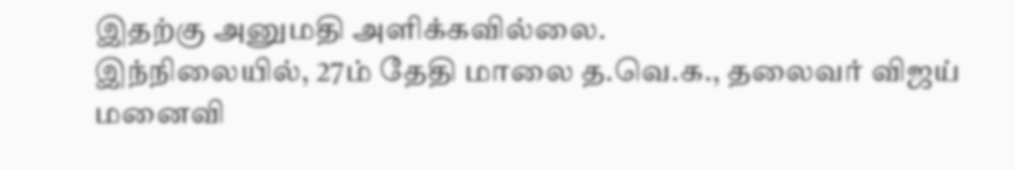இதற்கு அனுமதி அளிக்கவில்லை.
இந்நிலையில், 27ம் தேதி மாலை த.வெ.க., தலைவர் விஜய் மனைவி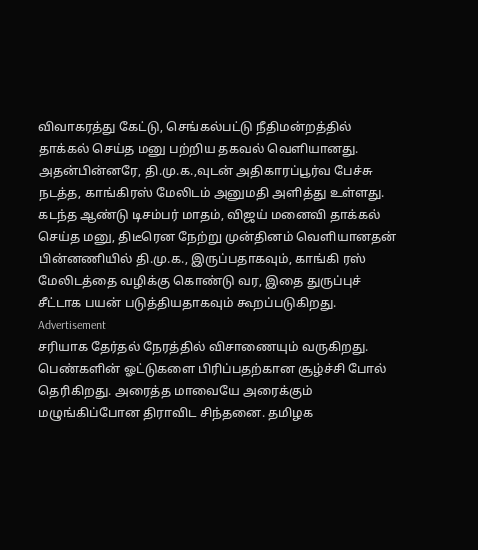விவாகரத்து கேட்டு, செங்கல்பட்டு நீதிமன்றத்தில் தாக்கல் செய்த மனு பற்றிய தகவல் வெளியானது. அதன்பின்னரே, தி.மு.க.,வுடன் அதிகாரப்பூர்வ பேச்சு நடத்த, காங்கிரஸ் மேலிடம் அனுமதி அளித்து உள்ளது.
கடந்த ஆண்டு டிசம்பர் மாதம், விஜய் மனைவி தாக்கல் செய்த மனு, திடீரென நேற்று முன்தினம் வெளியானதன் பின்னணியில் தி.மு.க., இருப்பதாகவும், காங்கி ரஸ் மேலிடத்தை வழிக்கு கொண்டு வர, இதை துருப்புச் சீட்டாக பயன் படுத்தியதாகவும் கூறப்படுகிறது.
Advertisement
சரியாக தேர்தல் நேரத்தில் விசாணையும் வருகிறது. பெண்களின் ஓட்டுகளை பிரிப்பதற்கான சூழ்ச்சி போல் தெரிகிறது. அரைத்த மாவையே அரைக்கும் மழுங்கிப்போன திராவிட சிந்தனை. தமிழக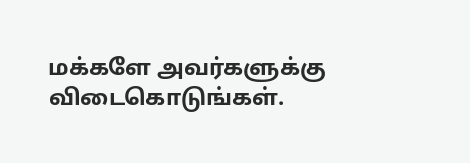மக்களே அவர்களுக்கு விடைகொடுங்கள்.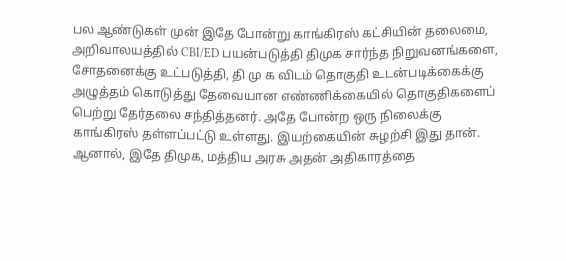பல ஆண்டுகள் முன் இதே போன்று காங்கிரஸ் கட்சியின் தலைமை, அறிவாலயத்தில் CBI/ED பயன்படுத்தி திமுக சார்ந்த நிறுவனங்களை, சோதனைக்கு உட்படுத்தி, தி மு க விடம் தொகுதி உடன்படிக்கைக்கு அழுத்தம் கொடுத்து தேவையான எண்ணிக்கையில் தொகுதிகளைப் பெற்று தேர்தலை சந்தித்தனர். அதே போன்ற ஒரு நிலைக்கு காங்கிரஸ் தள்ளப்பட்டு உள்ளது. இயற்கையின் சுழற்சி இது தான்.
ஆனால், இதே திமுக, மத்திய அரசு அதன் அதிகாரத்தை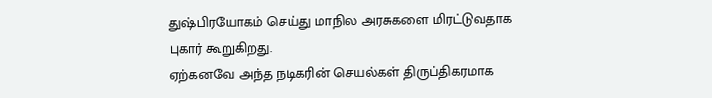துஷ்பிரயோகம் செய்து மாநில அரசுகளை மிரட்டுவதாக புகார் கூறுகிறது.
ஏற்கனவே அந்த நடிகரின் செயல்கள் திருப்திகரமாக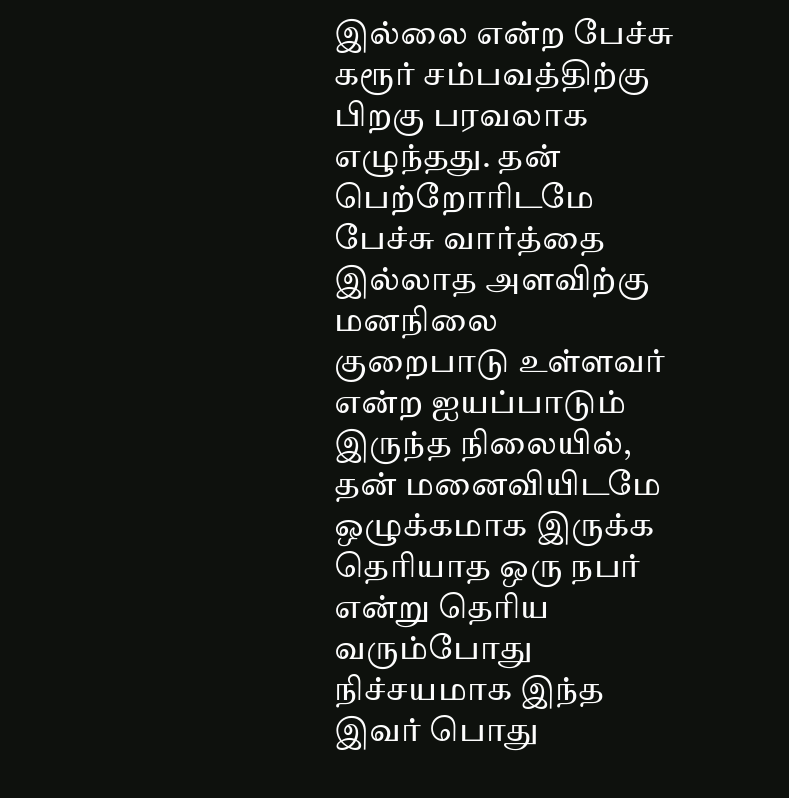இல்லை என்ற பேச்சு கரூர் சம்பவத்திற்கு பிறகு பரவலாக எழுந்தது. தன் பெற்றோரிடமே பேச்சு வார்த்தை இல்லாத அளவிற்கு மனநிலை குறைபாடு உள்ளவர் என்ற ஐயப்பாடும் இருந்த நிலையில், தன் மனைவியிடமே ஒழுக்கமாக இருக்க தெரியாத ஒரு நபர் என்று தெரிய வரும்போது நிச்சயமாக இந்த இவர் பொது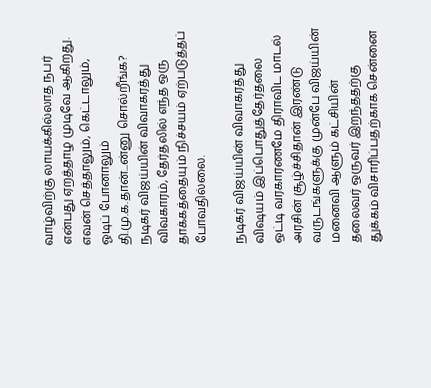வாழ்விற்கு லாயக்கில்லாத நபர் என்பது ஏறத்தாழ முடிவே ஆகிறது.
எவன் செத்தாலும், கெட்டாலும், ஓடிப் போனாலும் தி.மு.க.தான்...ன்னு சொல்றீங்க?
நடிகர் விஜய்யின் விவாகரத்து விவகாரம், தேர்தலில் எந்த ஒரு தாக்கத்தையும் நிச்சயம் ஏற்படுத்தப் போவதில்லை.

நடிகர் விஜய்யின் விவாகரத்து விஷயம் இப்பொதுத்தேர்தலை ஒட்டி வரகாரணமே திராவிட மாடல் அரசின் சூழ்ச்சிதான் இரண்டு வருடங்களுக்கு முன்பே விஜய்யின் மனைவி ஆளும் கட்சியின் தலைவர் ஒருவர் இறந்ததற்கு துக்கம் விசாரிப்பதற்காக சென்னை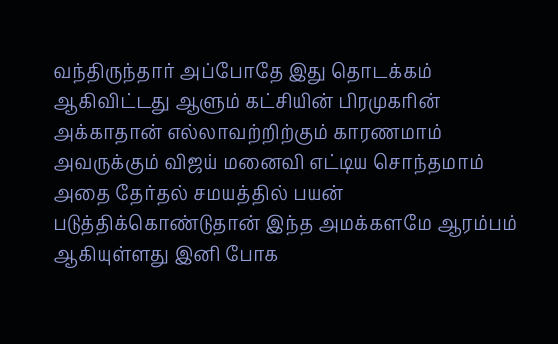வந்திருந்தார் அப்போதே இது தொடக்கம் ஆகிவிட்டது ஆளும் கட்சியின் பிரமுகரின் அக்காதான் எல்லாவற்றிற்கும் காரணமாம் அவருக்கும் விஜய் மனைவி எட்டிய சொந்தமாம் அதை தேர்தல் சமயத்தில் பயன் படுத்திக்கொண்டுதான் இந்த அமக்களமே ஆரம்பம் ஆகியுள்ளது இனி போக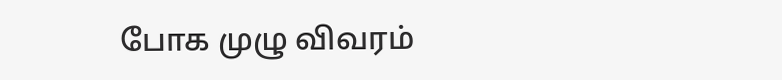போக முழு விவரம்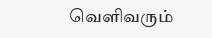வெளிவரும்